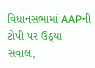વિધાનસભામાં AAPની ટોપી પર ઉઠ્યા સવાલ,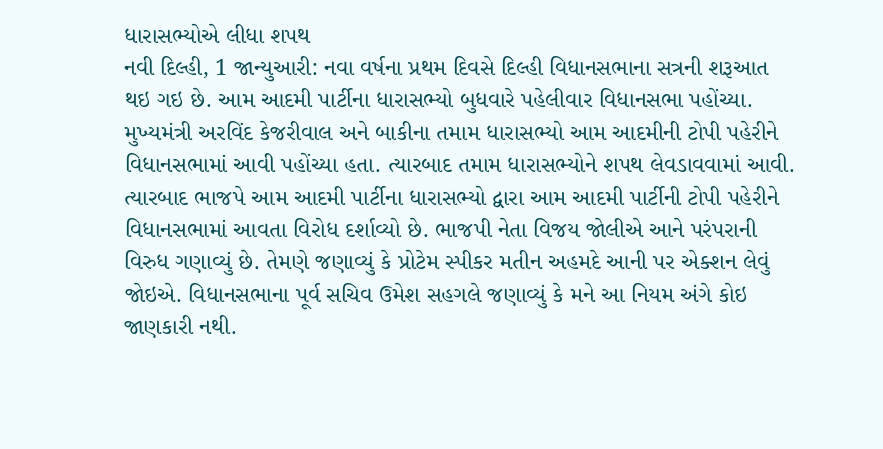ધારાસભ્યોએ લીધા શપથ
નવી દિલ્હી, 1 જાન્યુઆરી: નવા વર્ષના પ્રથમ દિવસે દિલ્હી વિધાનસભાના સત્રની શરૂઆત થઇ ગઇ છે. આમ આદમી પાર્ટીના ધારાસભ્યો બુધવારે પહેલીવાર વિધાનસભા પહોંચ્યા. મુખ્યમંત્રી અરવિંદ કેજરીવાલ અને બાકીના તમામ ધારાસભ્યો આમ આદમીની ટોપી પહેરીને વિધાનસભામાં આવી પહોંચ્યા હતા. ત્યારબાદ તમામ ધારાસભ્યોને શપથ લેવડાવવામાં આવી.
ત્યારબાદ ભાજપે આમ આદમી પાર્ટીના ધારાસભ્યો દ્વારા આમ આદમી પાર્ટીની ટોપી પહેરીને વિધાનસભામાં આવતા વિરોધ દર્શાવ્યો છે. ભાજપી નેતા વિજય જોલીએ આને પરંપરાની વિરુધ ગણાવ્યું છે. તેમણે જણાવ્યું કે પ્રોટેમ સ્પીકર મતીન અહમદે આની પર એક્શન લેવું જોઇએ. વિધાનસભાના પૂર્વ સચિવ ઉમેશ સહગલે જણાવ્યું કે મને આ નિયમ અંગે કોઇ જાણકારી નથી.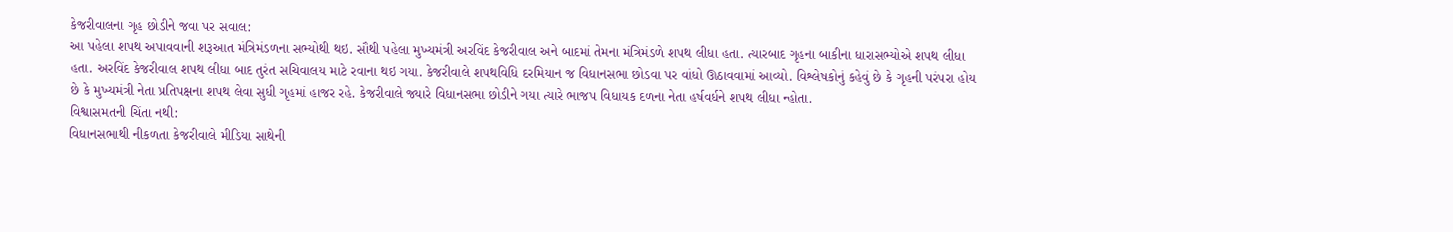કેજરીવાલના ગૃહ છોડીને જવા પર સવાલ:
આ પહેલા શપથ અપાવવાની શરૂઆત મંત્રિમંડળના સભ્યોથી થઇ. સૌથી પહેલા મુખ્યમંત્રી અરવિંદ કેજરીવાલ અને બાદમાં તેમના મંત્રિમંડળે શપથ લીધા હતા. ત્યારબાદ ગૃહના બાકીના ધારાસભ્યોએ શપથ લીધા હતા. અરવિંદ કેજરીવાલ શપથ લીધા બાદ તુરંત સચિવાલય માટે રવાના થઇ ગયા. કેજરીવાલે શપથવિધિ દરમિયાન જ વિધાનસભા છોડવા પર વાંધો ઊઠાવવામાં આવ્યો. વિશ્લેષકોનું કહેવું છે કે ગૃહની પરંપરા હોય છે કે મુખ્યમંત્રી નેતા પ્રતિપક્ષના શપથ લેવા સુધી ગૃહમાં હાજર રહે. કેજરીવાલે જ્યારે વિધાનસભા છોડીને ગયા ત્યારે ભાજપ વિધાયક દળના નેતા હર્ષવર્ધને શપથ લીધા ન્હોતા.
વિશ્વાસમતની ચિંતા નથી:
વિધાનસભાથી નીકળતા કેજરીવાલે મીડિયા સાથેની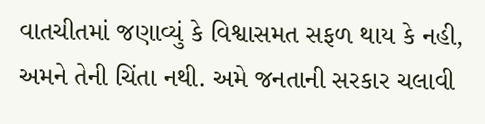વાતચીતમાં જણાવ્યું કે વિશ્વાસમત સફળ થાય કે નહી, અમને તેની ચિંતા નથી. અમે જનતાની સરકાર ચલાવી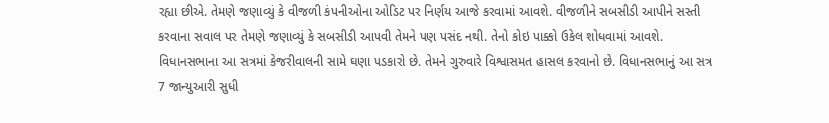રહ્યા છીએ. તેમણે જણાવ્યું કે વીજળી કંપનીઓના ઓડિટ પર નિર્ણય આજે કરવામાં આવશે. વીજળીને સબસીડી આપીને સસ્તી કરવાના સવાલ પર તેમણે જણાવ્યું કે સબસીડી આપવી તેમને પણ પસંદ નથી. તેનો કોઇ પાક્કો ઉકેલ શોધવામાં આવશે. વિધાનસભાના આ સત્રમાં કેજરીવાલની સામે ઘણા પડકારો છે. તેમને ગુરુવારે વિશ્વાસમત હાસલ કરવાનો છે. વિધાનસભાનું આ સત્ર 7 જાન્યુઆરી સુધી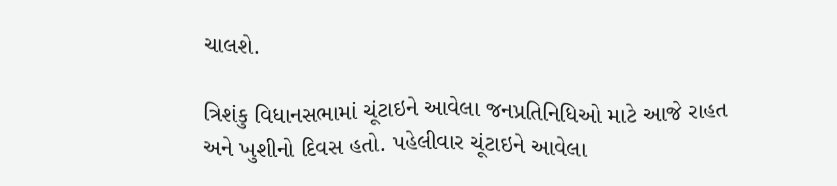ચાલશે.

ત્રિશંકુ વિધાનસભામાં ચૂંટાઇને આવેલા જનપ્રતિનિધિઓ માટે આજે રાહત અને ખુશીનો દિવસ હતો. પહેલીવાર ચૂંટાઇને આવેલા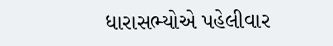ધારાસભ્યોએ પહેલીવાર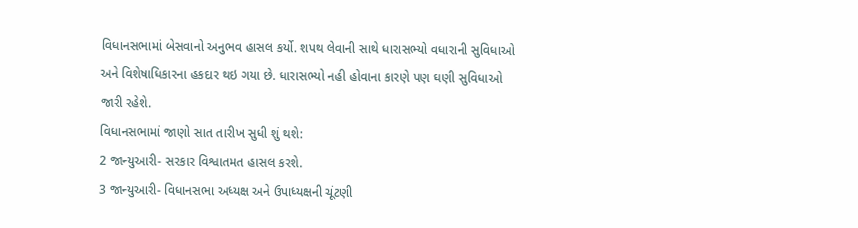વિધાનસભામાં બેસવાનો અનુભવ હાસલ કર્યો. શપથ લેવાની સાથે ધારાસભ્યો વધારાની સુવિધાઓ અને વિશેષાધિકારના હકદાર થઇ ગયા છે. ધારાસભ્યો નહી હોવાના કારણે પણ ઘણી સુવિધાઓ જારી રહેશે.
વિધાનસભામાં જાણો સાત તારીખ સુધી શું થશે:
2 જાન્યુઆરી- સરકાર વિશ્વાતમત હાસલ કરશે.
3 જાન્યુઆરી- વિધાનસભા અધ્યક્ષ અને ઉપાધ્યક્ષની ચૂંટણી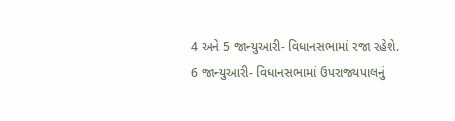4 અને 5 જાન્યુઆરી- વિધાનસભામાં રજા રહેશે.
6 જાન્યુઆરી- વિધાનસભામાં ઉપરાજ્યપાલનું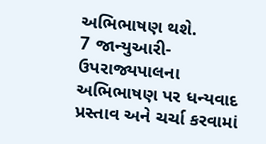અભિભાષણ થશે.
7 જાન્યુઆરી- ઉપરાજ્યપાલના અભિભાષણ પર ધન્યવાદ પ્રસ્તાવ અને ચર્ચા કરવામાં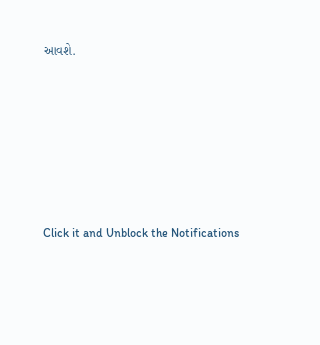આવશે.












Click it and Unblock the Notifications